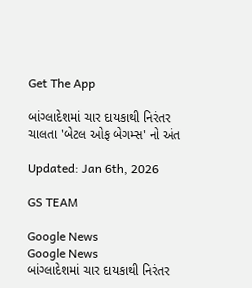Get The App

બાંગ્લાદેશમાં ચાર દાયકાથી નિરંતર ચાલતા 'બેટલ ઓફ બેગમ્સ' નો અંત

Updated: Jan 6th, 2026

GS TEAM

Google News
Google News
બાંગ્લાદેશમાં ચાર દાયકાથી નિરંતર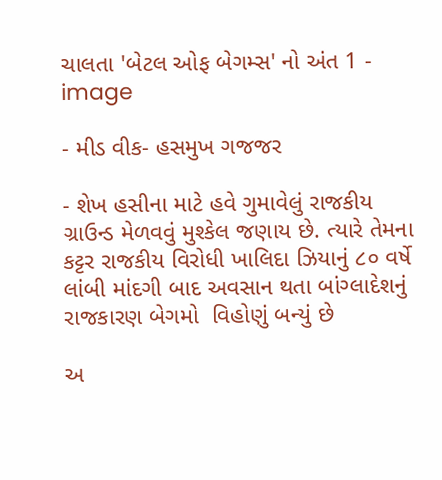ચાલતા 'બેટલ ઓફ બેગમ્સ' નો અંત 1 - image

- મીડ વીક- હસમુખ ગજજર

- શેખ હસીના માટે હવે ગુમાવેલું રાજકીય ગ્રાઉન્ડ મેળવવું મુશ્કેલ જણાય છે. ત્યારે તેમના કટ્ટર રાજકીય વિરોધી ખાલિદા ઝિયાનું ૮૦ વર્ષે લાંબી માંદગી બાદ અવસાન થતા બાંગ્લાદેશનું  રાજકારણ બેગમો  વિહોણું બન્યું છે

અ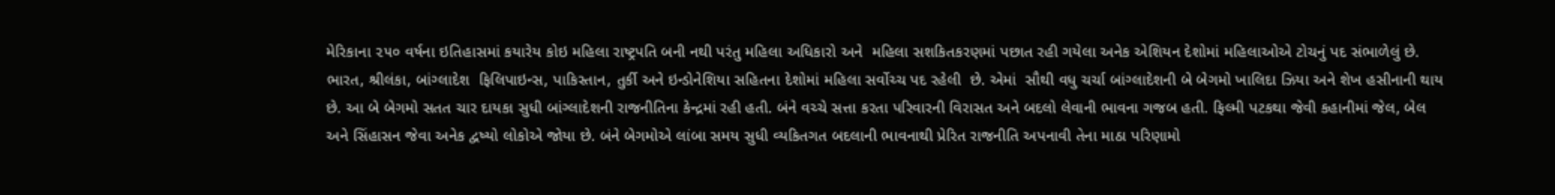મેરિકાના ૨૫૦ વર્ષના ઇતિહાસમાં કયારેય કોઇ મહિલા રાષ્ટ્રપતિ બની નથી પરંતુ મહિલા અધિકારો અને  મહિલા સશકિતકરણમાં પછાત રહી ગયેલા અનેક એશિયન દેશોમાં મહિલાઓએ ટોચનું પદ સંભાળેલું છે. ભારત, શ્રીલંકા, બાંગ્લાદેશ  ફિલિપાઇન્સ, પાકિસ્તાન, તુર્કી અને ઇન્ડોનેશિયા સહિતના દેશોમાં મહિલા સર્વોચ્ચ પદ રહેલી  છે. એમાં  સૌથી વધુ ચર્ચા બાંગ્લાદેશની બે બેગમો ખાલિદા ઝિયા અને શેખ હસીનાની થાય છે. આ બે બેગમો સતત ચાર દાયકા સુધી બાંગ્લાદેશની રાજનીતિના કેન્દ્રમાં રહી હતી. બંને વચ્ચે સત્તા કરતા પરિવારની વિરાસત અને બદલો લેવાની ભાવના ગજબ હતી. ફિલ્મી પટકથા જેવી કહાનીમાં જેલ, બેલ અને સિંહાસન જેવા અનેક દ્વષ્યો લોકોએ જોયા છે. બંને બેગમોએ લાંબા સમય સુધી વ્યકિતગત બદલાની ભાવનાથી પ્રેરિત રાજનીતિ અપનાવી તેના માઠા પરિણામો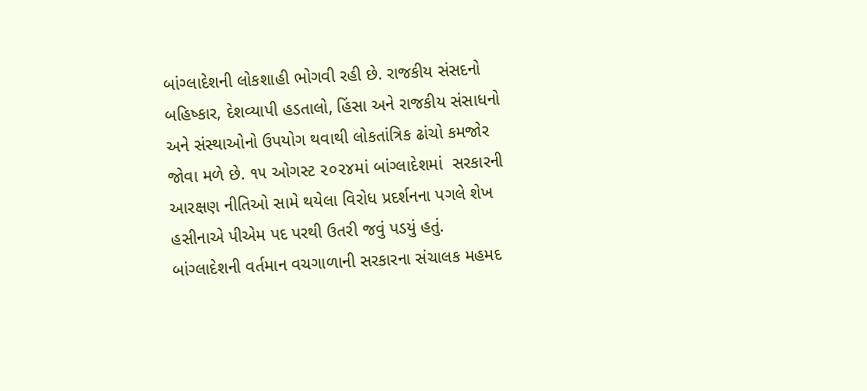બાંગ્લાદેશની લોકશાહી ભોગવી રહી છે. રાજકીય સંસદનો બહિષ્કાર, દેશવ્યાપી હડતાલો, હિંસા અને રાજકીય સંસાધનો અને સંસ્થાઓનો ઉપયોગ થવાથી લોકતાંત્રિક ઢાંચો કમજોર જોવા મળે છે. ૧૫ ઓગસ્ટ ૨૦૨૪માં બાંગ્લાદેશમાં  સરકારની આરક્ષણ નીતિઓ સામે થયેલા વિરોધ પ્રદર્શનના પગલે શેખ હસીનાએ પીએમ પદ પરથી ઉતરી જવું પડયું હતું.  બાંગ્લાદેશની વર્તમાન વચગાળાની સરકારના સંચાલક મહમદ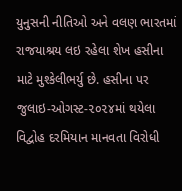યુનુસની નીતિઓ અને વલણ ભારતમાં રાજયાશ્રય લઇ રહેલા શેખ હસીના માટે મુશ્કેલીભર્યુ છે. હસીના પર જુલાઇ-ઓગસ્ટ-૨૦૨૪માં થયેલા વિદ્વોહ દરમિયાન માનવતા વિરોધી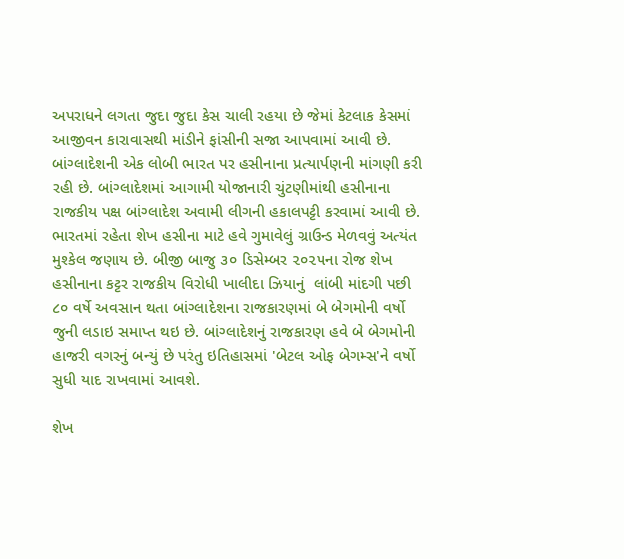અપરાધને લગતા જુદા જુદા કેસ ચાલી રહયા છે જેમાં કેટલાક કેસમાં આજીવન કારાવાસથી માંડીને ફાંસીની સજા આપવામાં આવી છે. બાંગ્લાદેશની એક લોબી ભારત પર હસીનાના પ્રત્યાર્પણની માંગણી કરી રહી છે. બાંગ્લાદેશમાં આગામી યોજાનારી ચુંટણીમાંથી હસીનાના રાજકીય પક્ષ બાંગ્લાદેશ અવામી લીગની હકાલપટ્ટી કરવામાં આવી છે. ભારતમાં રહેતા શેખ હસીના માટે હવે ગુમાવેલું ગ્રાઉન્ડ મેળવવું અત્યંત મુશ્કેલ જણાય છે. બીજી બાજુ ૩૦ ડિસેમ્બર ૨૦૨૫ના રોજ શેખ હસીનાના કટ્ટર રાજકીય વિરોધી ખાલીદા ઝિયાનું  લાંબી માંદગી પછી  ૮૦ વર્ષે અવસાન થતા બાંગ્લાદેશના રાજકારણમાં બે બેગમોની વર્ષો જુની લડાઇ સમાપ્ત થઇ છે. બાંગ્લાદેશનું રાજકારણ હવે બે બેગમોની હાજરી વગરનું બન્યું છે પરંતુ ઇતિહાસમાં 'બેટલ ઓફ બેગમ્સ'ને વર્ષો સુધી યાદ રાખવામાં આવશે.

શેખ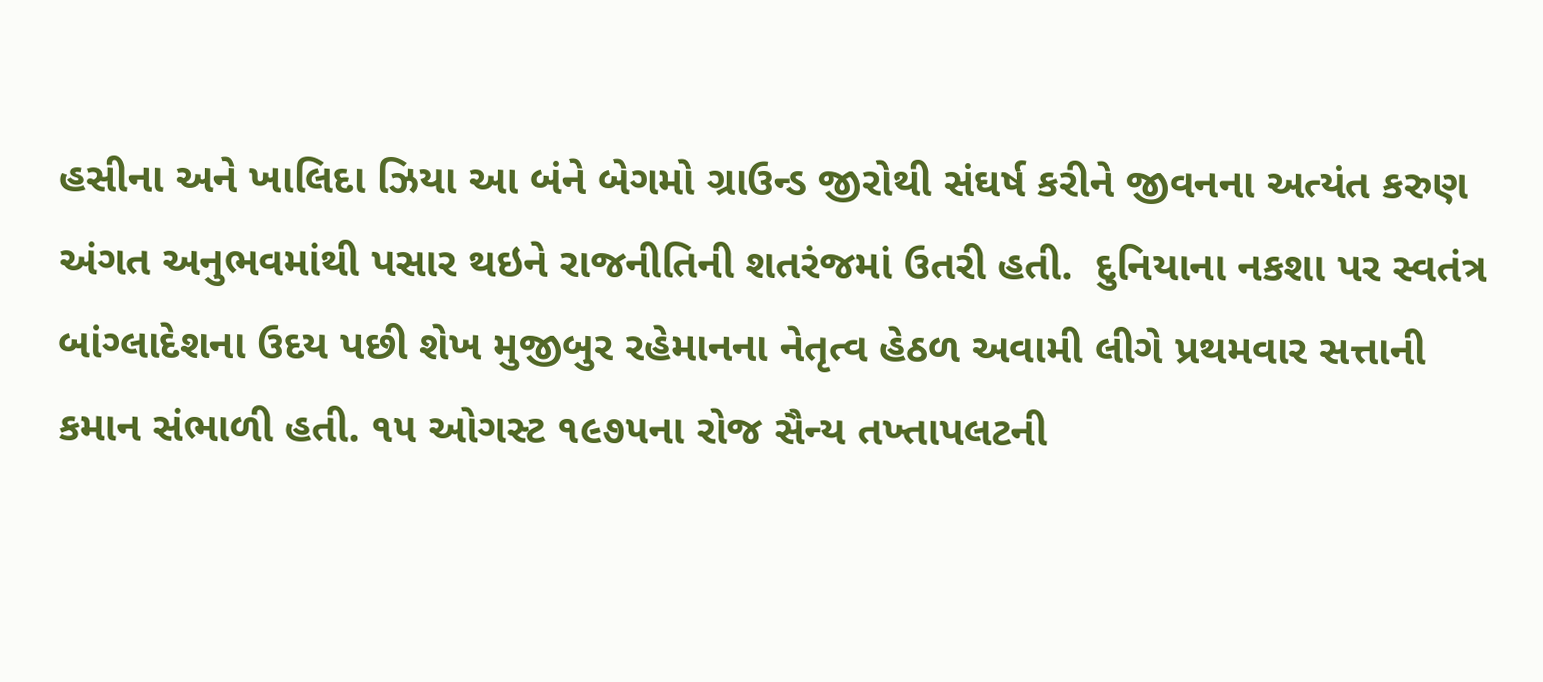હસીના અને ખાલિદા ઝિયા આ બંને બેગમો ગ્રાઉન્ડ જીરોથી સંઘર્ષ કરીને જીવનના અત્યંત કરુણ અંગત અનુભવમાંથી પસાર થઇને રાજનીતિની શતરંજમાં ઉતરી હતી.  દુનિયાના નકશા પર સ્વતંત્ર બાંગ્લાદેશના ઉદય પછી શેખ મુજીબુર રહેમાનના નેતૃત્વ હેઠળ અવામી લીગે પ્રથમવાર સત્તાની કમાન સંભાળી હતી. ૧૫ ઓગસ્ટ ૧૯૭૫ના રોજ સૈન્ય તખ્તાપલટની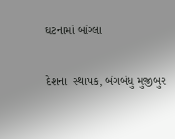ઘટનામાં બાંગ્લા

દેશના  સ્થાપક, બંગબંધુ મુજીબુર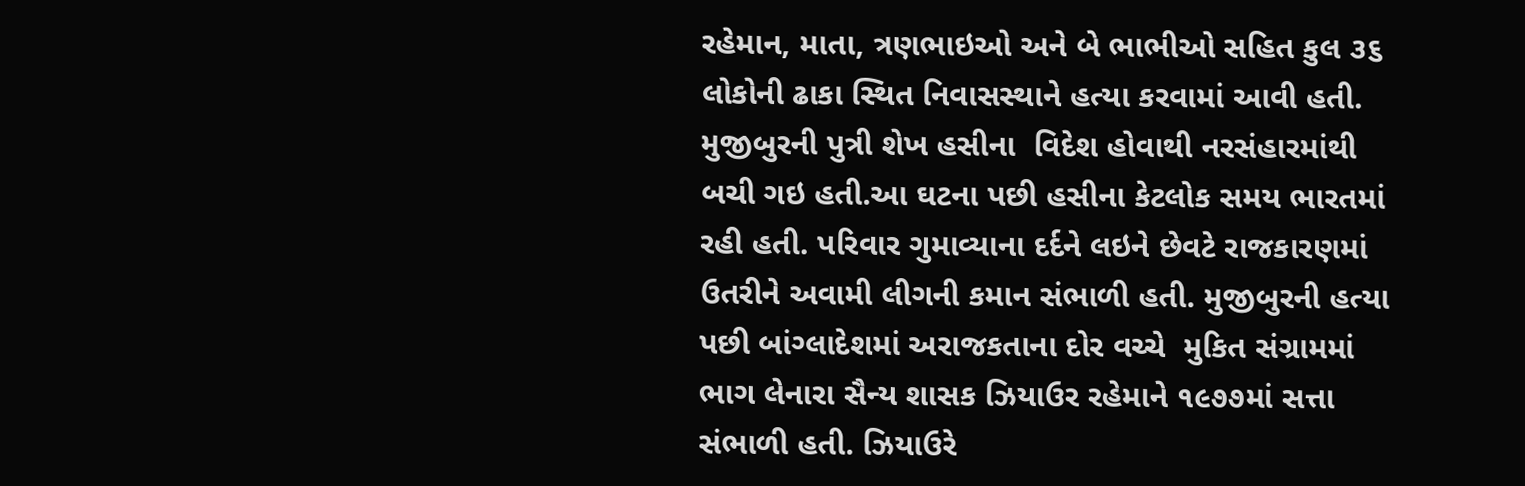રહેમાન, માતા, ત્રણભાઇઓ અને બે ભાભીઓ સહિત કુલ ૩૬ લોકોની ઢાકા સ્થિત નિવાસસ્થાને હત્યા કરવામાં આવી હતી. મુજીબુરની પુત્રી શેખ હસીના  વિદેશ હોવાથી નરસંહારમાંથી બચી ગઇ હતી.આ ઘટના પછી હસીના કેટલોક સમય ભારતમાં રહી હતી. પરિવાર ગુમાવ્યાના દર્દને લઇને છેવટે રાજકારણમાં ઉતરીને અવામી લીગની કમાન સંભાળી હતી. મુજીબુરની હત્યા પછી બાંગ્લાદેશમાં અરાજકતાના દોર વચ્ચે  મુકિત સંગ્રામમાં ભાગ લેનારા સૈન્ય શાસક ઝિયાઉર રહેમાને ૧૯૭૭માં સત્તા સંભાળી હતી. ઝિયાઉરે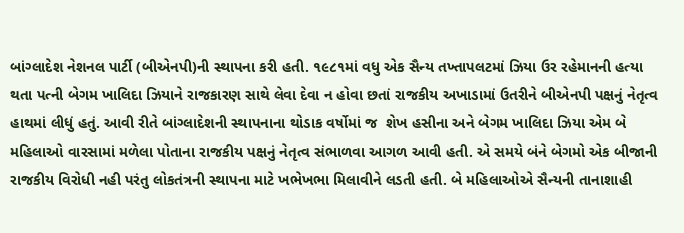બાંગ્લાદેશ નેશનલ પાર્ટી (બીએનપી)ની સ્થાપના કરી હતી. ૧૯૮૧માં વધુ એક સૈન્ય તખ્તાપલટમાં ઝિયા ઉર રહેમાનની હત્યા થતા પત્ની બેગમ ખાલિદા ઝિયાને રાજકારણ સાથે લેવા દેવા ન હોવા છતાં રાજકીય અખાડામાં ઉતરીને બીએનપી પક્ષનું નેતૃત્વ હાથમાં લીધું હતું. આવી રીતે બાંગ્લાદેશની સ્થાપનાના થોડાક વર્ષોમાં જ  શેખ હસીના અને બેગમ ખાલિદા ઝિયા એમ બે મહિલાઓ વારસામાં મળેલા પોતાના રાજકીય પક્ષનું નેતૃત્વ સંભાળવા આગળ આવી હતી. એ સમયે બંને બેગમો એક બીજાની રાજકીય વિરોધી નહી પરંતુ લોકતંત્રની સ્થાપના માટે ખભેખભા મિલાવીને લડતી હતી. બે મહિલાઓએ સૈન્યની તાનાશાહી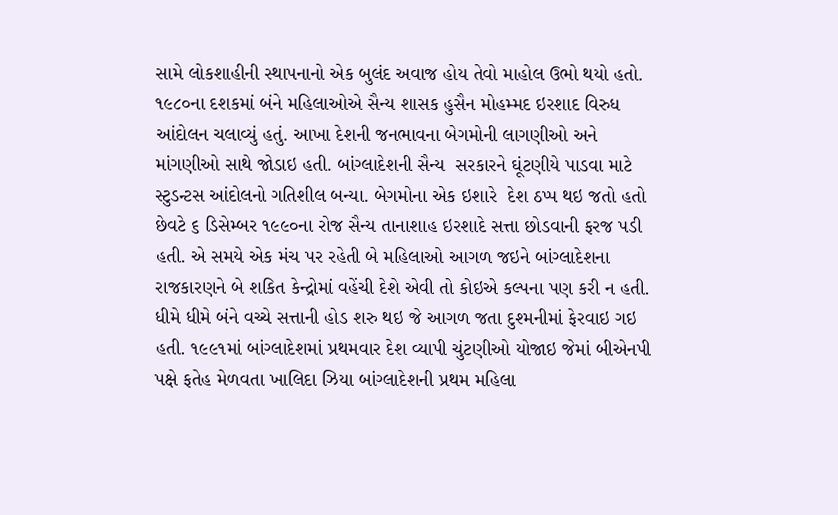સામે લોકશાહીની સ્થાપનાનો એક બુલંદ અવાજ હોય તેવો માહોલ ઉભો થયો હતો. ૧૯૮૦ના દશકમાં બંને મહિલાઓએ સૈન્ય શાસક હુસૈન મોહમ્મદ ઇરશાદ વિરુધ આંદોલન ચલાવ્યું હતું. આખા દેશની જનભાવના બેગમોની લાગણીઓ અને માંગણીઓ સાથે જોડાઇ હતી. બાંગ્લાદેશની સૈન્ય  સરકારને ઘૂંટણીયે પાડવા માટે સ્ટુડન્ટસ આંદોલનો ગતિશીલ બન્યા. બેગમોના એક ઇશારે  દેશ ઠપ્પ થઇ જતો હતો છેવટે ૬ ડિસેમ્બર ૧૯૯૦ના રોજ સૈન્ય તાનાશાહ ઇરશાદે સત્તા છોડવાની ફરજ પડી હતી. એ સમયે એક મંચ પર રહેતી બે મહિલાઓ આગળ જઇને બાંગ્લાદેશના રાજકારણને બે શકિત કેન્દ્રોમાં વહેંચી દેશે એવી તો કોઇએ કલ્પના પણ કરી ન હતી. ધીમે ધીમે બંને વચ્ચે સત્તાની હોડ શરુ થઇ જે આગળ જતા દુશ્મનીમાં ફેરવાઇ ગઇ હતી. ૧૯૯૧માં બાંગ્લાદેશમાં પ્રથમવાર દેશ વ્યાપી ચુંટણીઓ યોજાઇ જેમાં બીએનપી પક્ષે ફતેહ મેળવતા ખાલિદા ઝિયા બાંગ્લાદેશની પ્રથમ મહિલા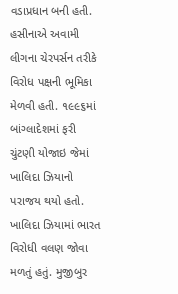વડાપ્રધાન બની હતી. હસીનાએ અવામી લીગના ચેરપર્સન તરીકે વિરોધ પક્ષની ભૂમિકા મેળવી હતી. ૧૯૯૬માં બાંગ્લાદેશમાં ફરી ચુંટણી યોજાઇ જેમાં ખાલિદા ઝિયાનો પરાજય થયો હતો. ખાલિદા ઝિયામાં ભારત વિરોધી વલણ જોવા મળતું હતું. મુજીબુર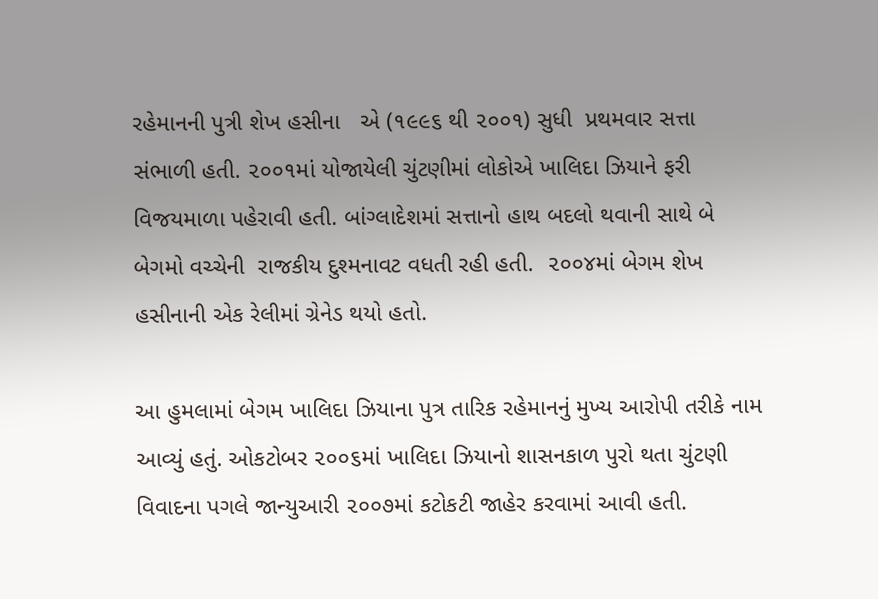રહેમાનની પુત્રી શેખ હસીના   એ (૧૯૯૬ થી ૨૦૦૧) સુધી  પ્રથમવાર સત્તા સંભાળી હતી. ૨૦૦૧માં યોજાયેલી ચુંટણીમાં લોકોએ ખાલિદા ઝિયાને ફરી વિજયમાળા પહેરાવી હતી. બાંગ્લાદેશમાં સત્તાનો હાથ બદલો થવાની સાથે બે  બેગમો વચ્ચેની  રાજકીય દુશ્મનાવટ વધતી રહી હતી.  ૨૦૦૪માં બેગમ શેખ હસીનાની એક રેલીમાં ગ્રેનેડ થયો હતો.

આ હુમલામાં બેગમ ખાલિદા ઝિયાના પુત્ર તારિક રહેમાનનું મુખ્ય આરોપી તરીકે નામ આવ્યું હતું. ઓકટોબર ૨૦૦૬માં ખાલિદા ઝિયાનો શાસનકાળ પુરો થતા ચુંટણી વિવાદના પગલે જાન્યુઆરી ૨૦૦૭માં કટોકટી જાહેર કરવામાં આવી હતી.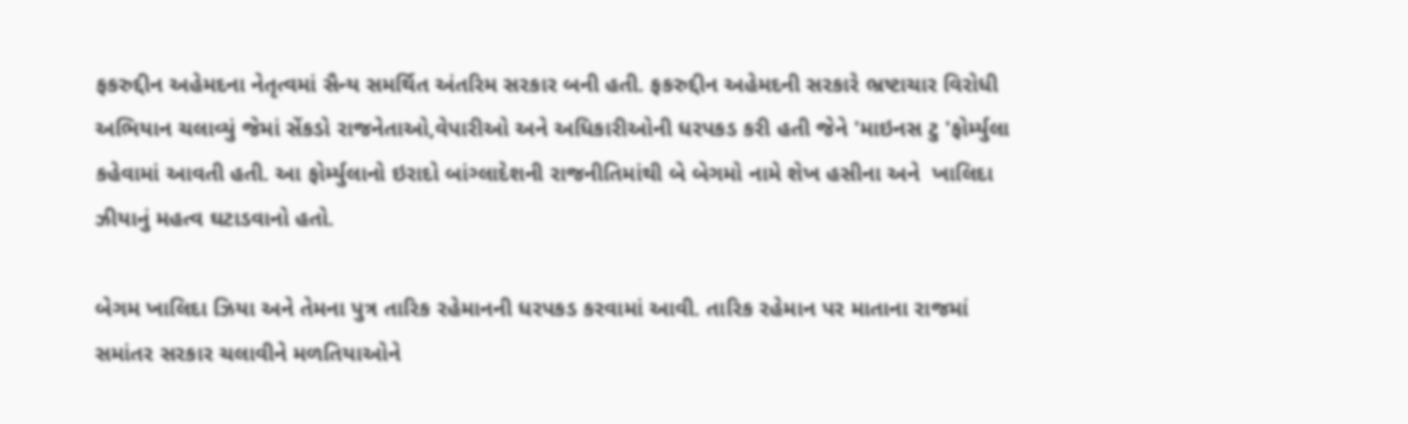ફકરુદ્દીન અહેમદના નેતૃત્વમાં સૈન્ય સમર્થિત અંતરિમ સરકાર બની હતી. ફકરુદ્દીન અહેમદની સરકારે ભ્રષ્ટાચાર વિરોધી અભિયાન ચલાવ્યું જેમાં સેંકડો રાજનેતાઓ,વેપારીઓ અને અધિકારીઓની ધરપકડ કરી હતી જેને 'માઇનસ ટુ 'ફોર્મ્યુલા કહેવામાં આવતી હતી. આ ફોર્મ્યુલાનો ઇરાદો બાંગ્લાદેશની રાજનીતિમાંથી બે બેગમો નામે શેખ હસીના અને  ખાલિદા ઝીયાનું મહત્વ ઘટાડવાનો હતો.

બેગમ ખાલિદા ઝિયા અને તેમના પુત્ર તારિક રહેમાનની ધરપકડ કરવામાં આવી. તારિક રહેમાન પર માતાના રાજમાં સમાંતર સરકાર ચલાવીને મળતિયાઓને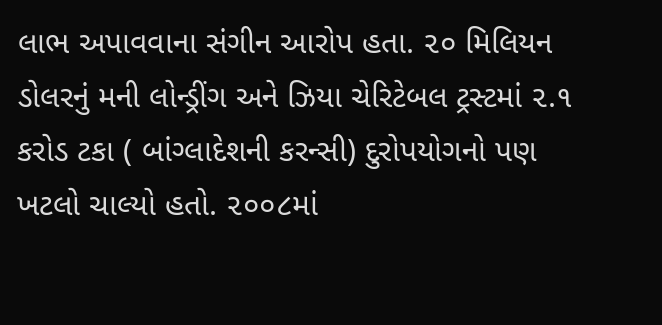લાભ અપાવવાના સંગીન આરોપ હતા. ૨૦ મિલિયન ડોલરનું મની લોન્ડ્રીંગ અને ઝિયા ચેરિટેબલ ટ્રસ્ટમાં ૨.૧ કરોડ ટકા ( બાંગ્લાદેશની કરન્સી) દુરોપયોગનો પણ ખટલો ચાલ્યો હતો. ૨૦૦૮માં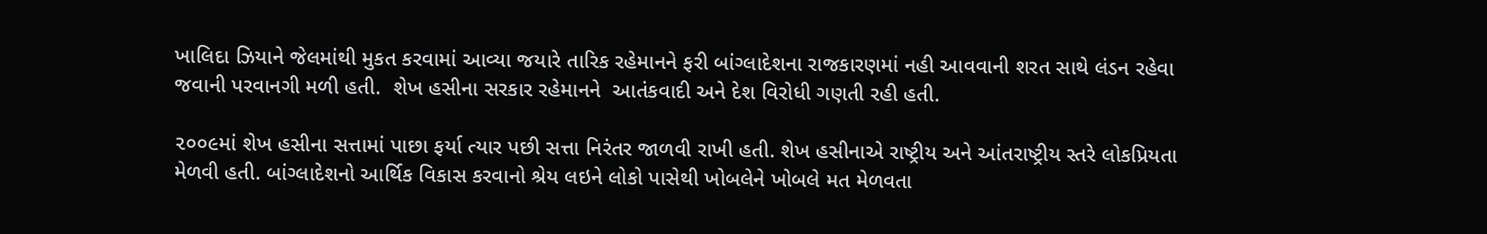ખાલિદા ઝિયાને જેલમાંથી મુકત કરવામાં આવ્યા જયારે તારિક રહેમાનને ફરી બાંગ્લાદેશના રાજકારણમાં નહી આવવાની શરત સાથે લંડન રહેવા જવાની પરવાનગી મળી હતી.  શેખ હસીના સરકાર રહેમાનને  આતંકવાદી અને દેશ વિરોધી ગણતી રહી હતી.

૨૦૦૯માં શેખ હસીના સત્તામાં પાછા ફર્યા ત્યાર પછી સત્તા નિરંતર જાળવી રાખી હતી. શેખ હસીનાએ રાષ્ટ્રીય અને આંતરાષ્ટ્રીય સ્તરે લોકપ્રિયતા મેળવી હતી. બાંગ્લાદેશનો આર્થિક વિકાસ કરવાનો શ્રેય લઇને લોકો પાસેથી ખોબલેને ખોબલે મત મેળવતા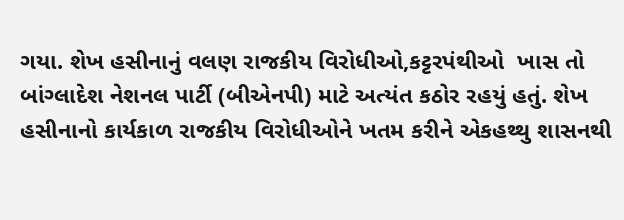ગયા. શેખ હસીનાનું વલણ રાજકીય વિરોધીઓ,કટ્ટરપંથીઓ  ખાસ તો બાંગ્લાદેશ નેશનલ પાર્ટી (બીએનપી) માટે અત્યંત કઠોર રહયું હતું. શેખ હસીનાનો કાર્યકાળ રાજકીય વિરોધીઓને ખતમ કરીને એકહથ્થુ શાસનથી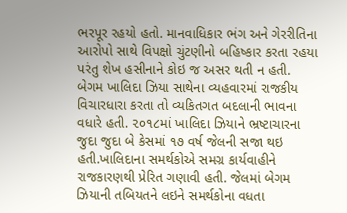ભરપૂર રહયો હતો. માનવાધિકાર ભંગ અને ગેરરીતિના આરોપો સાથે વિપક્ષો ચુંટણીનો બહિષ્કાર કરતા રહયા પરંતુ શેખ હસીનાને કોઇ જ અસર થતી ન હતી.  બેગમ ખાલિદા ઝિયા સાથેના વ્યહવારમાં રાજકીય વિચારધારા કરતા તો વ્યકિતગત બદલાની ભાવના વધારે હતી. ૨૦૧૮માં ખાલિદા ઝિયાને ભ્રષ્ટાચારના જુદા જુદા બે કેસમાં ૧૭ વર્ષ જેલની સજા થઇ હતી.ખાલિદાના સમર્થકોએ સમગ્ર કાર્યવાહીને રાજકારણથી પ્રેરિત ગણાવી હતી. જેલમાં બેગમ ઝિયાની તબિયતને લઇને સમર્થકોના વધતા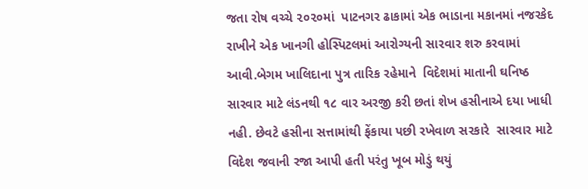જતા રોષ વચ્ચે ૨૦૨૦માં  પાટનગર ઢાકામાં એક ભાડાના મકાનમાં નજરકેદ રાખીને એક ખાનગી હોસ્પિટલમાં આરોગ્યની સારવાર શરુ કરવામાં આવી.બેગમ ખાલિદાના પુત્ર તારિક રહેમાને  વિદેશમાં માતાની ઘનિષ્ઠ સારવાર માટે લંડનથી ૧૮ વાર અરજી કરી છતાં શેખ હસીનાએ દયા ખાધી નહી. છેવટે હસીના સત્તામાંથી ફેંકાયા પછી રખેવાળ સરકારે  સારવાર માટે વિદેશ જવાની રજા આપી હતી પરંતુ ખૂબ મોડું થયું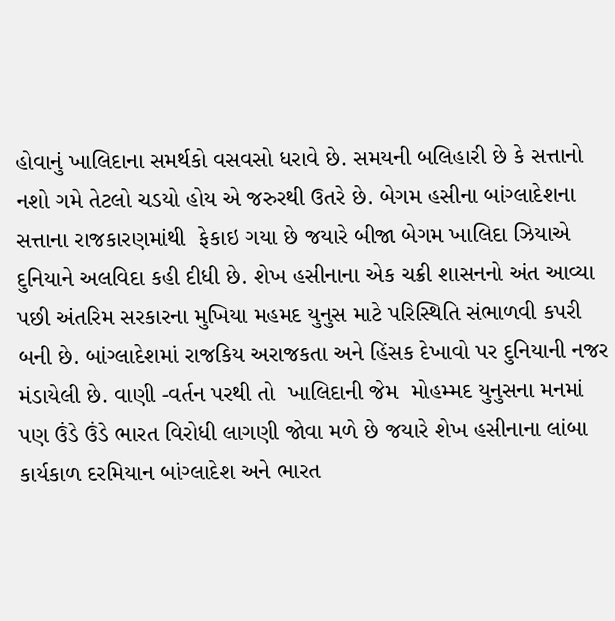હોવાનું ખાલિદાના સમર્થકો વસવસો ધરાવે છે. સમયની બલિહારી છે કે સત્તાનો નશો ગમે તેટલો ચડયો હોય એ જરુરથી ઉતરે છે. બેગમ હસીના બાંગ્લાદેશના સત્તાના રાજકારણમાંથી  ફેકાઇ ગયા છે જયારે બીજા બેગમ ખાલિદા ઝિયાએ દુનિયાને અલવિદા કહી દીધી છે. શેખ હસીનાના એક ચક્રી શાસનનો અંત આવ્યા પછી અંતરિમ સરકારના મુખિયા મહમદ યુનુસ માટે પરિસ્થિતિ સંભાળવી કપરી બની છે. બાંગ્લાદેશમાં રાજકિય અરાજકતા અને હિંસક દેખાવો પર દુનિયાની નજર મંડાયેલી છે. વાણી -વર્તન પરથી તો  ખાલિદાની જેમ  મોહમ્મદ યુનુસના મનમાં પણ ઉંડે ઉંડે ભારત વિરોધી લાગણી જોવા મળે છે જયારે શેખ હસીનાના લાંબા કાર્યકાળ દરમિયાન બાંગ્લાદેશ અને ભારત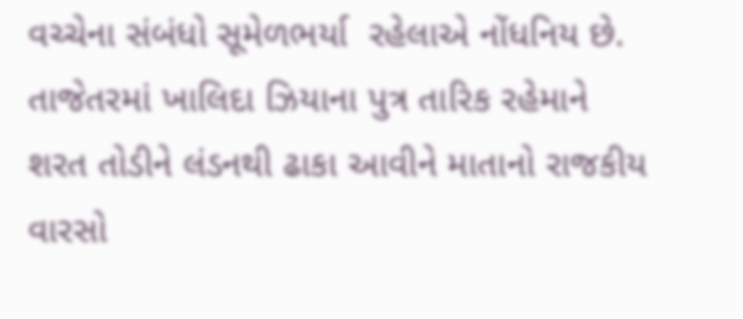વચ્ચેના સંબંધો સૂમેળભર્યા  રહેલાએ નોંધનિય છે.  તાજેતરમાં ખાલિદા ઝિયાના પુત્ર તારિક રહેમાને શરત તોડીને લંડનથી ઢાકા આવીને માતાનો રાજકીય વારસો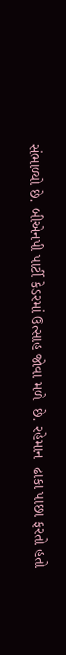સંભાળ્યો છે. બીએનપી પાર્ટી કેડરમાં ઉત્સાહ જોવા મળે  છે. રહેમાન  ઢાકા પાછા ફરતો હતો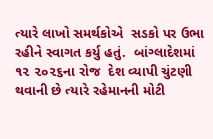ત્યારે લાખો સમર્થકોએ  સડકો પર ઉભા રહીને સ્વાગત કર્યુ હતું.  બાંગ્લાદેશમાં ૧૨ ૨૦૨૬ના રોજ  દેશ વ્યાપી ચુંટણી થવાની છે ત્યારે રહેમાનની મોટી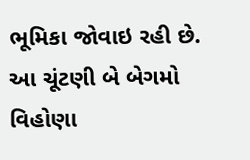ભૂમિકા જોવાઇ રહી છે. આ ચૂંટણી બે બેગમો વિહોણા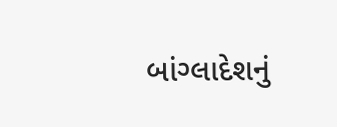બાંગ્લાદેશનું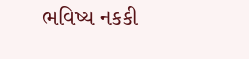ભવિષ્ય નકકી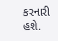કરનારી હશે.